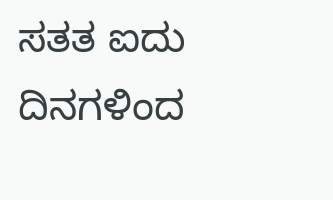ಸತತ ಐದು ದಿನಗಳಿಂದ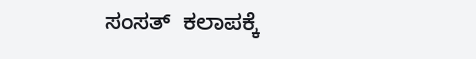ಸಂಸತ್  ಕಲಾಪಕ್ಕೆ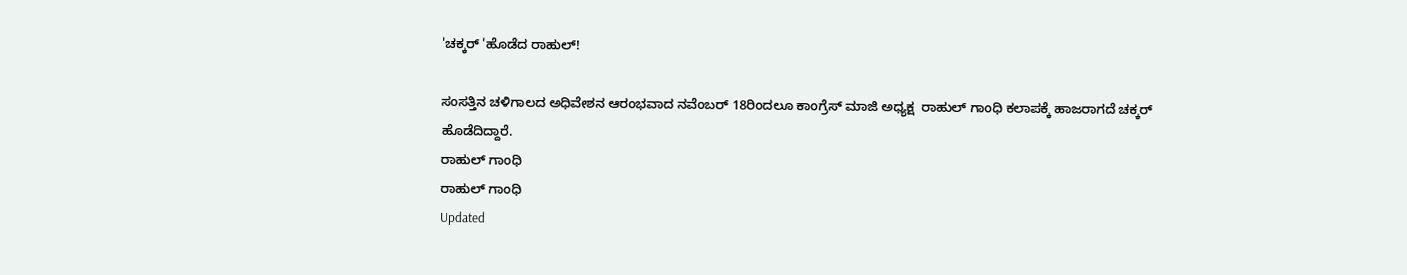'ಚಕ್ಕರ್ 'ಹೊಡೆದ ರಾಹುಲ್!

ಸಂಸತ್ತಿನ ಚಳಿಗಾಲದ ಅಧಿವೇಶನ ಆರಂಭವಾದ ನವೆಂಬರ್ 18ರಿಂದಲೂ ಕಾಂಗ್ರೆಸ್ ಮಾಜಿ ಅಧ್ಯಕ್ಷ  ರಾಹುಲ್ ಗಾಂಧಿ ಕಲಾಪಕ್ಕೆ ಹಾಜರಾಗದೆ ಚಕ್ಕರ್ ಹೊಡೆದಿದ್ದಾರೆ.
ರಾಹುಲ್ ಗಾಂಧಿ
ರಾಹುಲ್ ಗಾಂಧಿ
Updated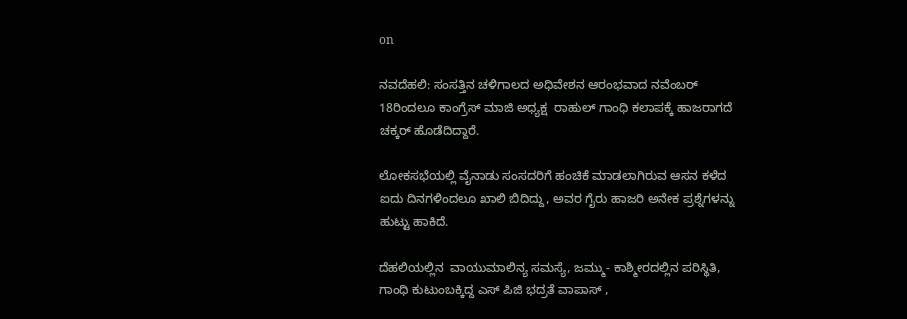on

ನವದೆಹಲಿ: ಸಂಸತ್ತಿನ ಚಳಿಗಾಲದ ಅಧಿವೇಶನ ಆರಂಭವಾದ ನವೆಂಬರ್ 18ರಿಂದಲೂ ಕಾಂಗ್ರೆಸ್ ಮಾಜಿ ಅಧ್ಯಕ್ಷ  ರಾಹುಲ್ ಗಾಂಧಿ ಕಲಾಪಕ್ಕೆ ಹಾಜರಾಗದೆ ಚಕ್ಕರ್ ಹೊಡೆದಿದ್ದಾರೆ.

ಲೋಕಸಭೆಯಲ್ಲಿ ವೈನಾಡು ಸಂಸದರಿಗೆ ಹಂಚಿಕೆ ಮಾಡಲಾಗಿರುವ ಆಸನ ಕಳೆದ ಐದು ದಿನಗಳಿಂದಲೂ ಖಾಲಿ ಬಿದಿದ್ದು, ಅವರ ಗೈರು ಹಾಜರಿ ಅನೇಕ ಪ್ರಶ್ನೆಗಳನ್ನು ಹುಟ್ಟು ಹಾಕಿದೆ.

ದೆಹಲಿಯಲ್ಲಿನ  ವಾಯುಮಾಲಿನ್ಯ ಸಮಸ್ಯೆ, ಜಮ್ಮು- ಕಾಶ್ಮೀರದಲ್ಲಿನ ಪರಿಸ್ಥಿತಿ, ಗಾಂಧಿ ಕುಟುಂಬಕ್ಕಿದ್ದ ಎಸ್ ಪಿಜಿ ಭದ್ರತೆ ವಾಪಾಸ್ ,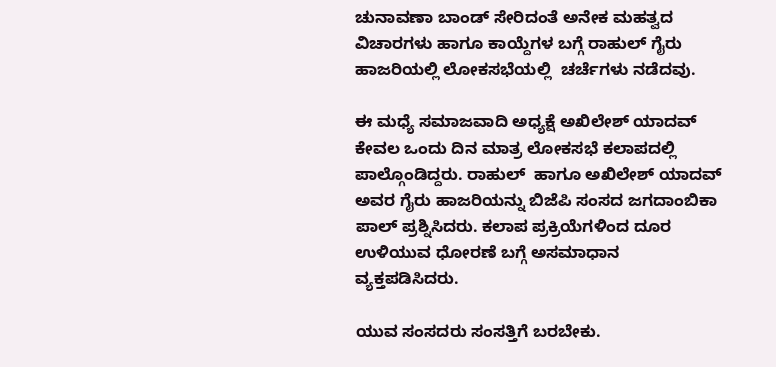ಚುನಾವಣಾ ಬಾಂಡ್ ಸೇರಿದಂತೆ ಅನೇಕ ಮಹತ್ವದ ವಿಚಾರಗಳು ಹಾಗೂ ಕಾಯ್ದೆಗಳ ಬಗ್ಗೆ ರಾಹುಲ್ ಗೈರು ಹಾಜರಿಯಲ್ಲಿ ಲೋಕಸಭೆಯಲ್ಲಿ  ಚರ್ಚೆಗಳು ನಡೆದವು.

ಈ ಮಧ್ಯೆ ಸಮಾಜವಾದಿ ಅಧ್ಯಕ್ಷೆ ಅಖಿಲೇಶ್ ಯಾದವ್ ಕೇವಲ ಒಂದು ದಿನ ಮಾತ್ರ ಲೋಕಸಭೆ ಕಲಾಪದಲ್ಲಿ ಪಾಲ್ಗೊಂಡಿದ್ದರು. ರಾಹುಲ್  ಹಾಗೂ ಅಖಿಲೇಶ್ ಯಾದವ್ ಅವರ ಗೈರು ಹಾಜರಿಯನ್ನು ಬಿಜೆಪಿ ಸಂಸದ ಜಗದಾಂಬಿಕಾ ಪಾಲ್ ಪ್ರಶ್ನಿಸಿದರು. ಕಲಾಪ ಪ್ರಕ್ರಿಯೆಗಳಿಂದ ದೂರ ಉಳಿಯುವ ಧೋರಣೆ ಬಗ್ಗೆ ಅಸಮಾಧಾನ ವ್ಯಕ್ತಪಡಿಸಿದರು.

ಯುವ ಸಂಸದರು ಸಂಸತ್ತಿಗೆ ಬರಬೇಕು.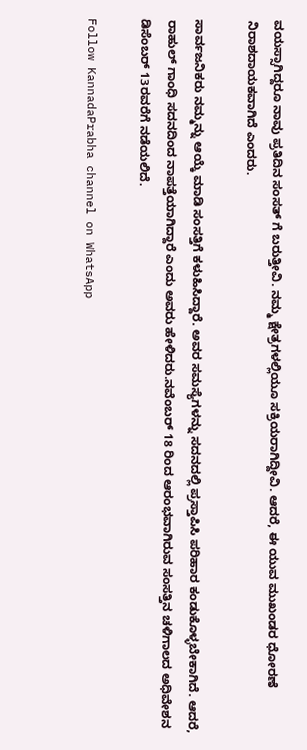ವಯಸ್ಸಾಗಿದ್ದರೂ ನಾವು ಪ್ರತಿದಿನ ಸಂಸತ್ ಗೆ ಬರುತ್ತೀವಿ. ನಮ್ಮ ಕ್ಷೇತ್ರಗಳಲ್ಲಿಯೂ ಸಕ್ರಿಯರಾಗಿದ್ದೀವಿ. ಆದರೆ, ಈ ಯುವ ಮುಖಂಡರ ಧೋರಣೆ ನಿರಾಶದಾಯಕವಾಗಿದೆ ಎಂದರು.

ಸಾರ್ವಜನಿಕರು ನಮ್ಮನ್ನು ಆಯ್ಕೆ ಮಾಡಿ ಸಂಸತ್ತಿಗೆ ಕಳುಹಿಸಿದ್ದಾರೆ. ಅವರ ಸಮಸ್ಯೆಗಳನ್ನು ಸದನದಲ್ಲಿ ಪ್ರಸ್ತಾಪಿಸಿ ಪರಿಹಾರ ಕಂಡುಕೊಳ್ಳಬೇಕಾಗಿದೆ. ಆದರೆ, ರಾಹುಲ್ ಗಾಂಧಿ ಸದನದಿಂದ ನಾಪತ್ತೆಯಾಗಿದ್ದಾರೆ ಎಂದು ಅವರು ಹೇಳಿದರು.ನವೆಂಬರ್ 18 ರಿಂದ ಆರಂಭವಾಗಿರುವ ಸಂಸತ್ತಿನ ಚಳಿಗಾಲದ ಅಧಿವೇಶನ ಡಿಸೆಂಬರ್ 13ರವರೆಗೆ ನಡೆಯಲಿದೆ.

Follow KannadaPrabha channel on WhatsApp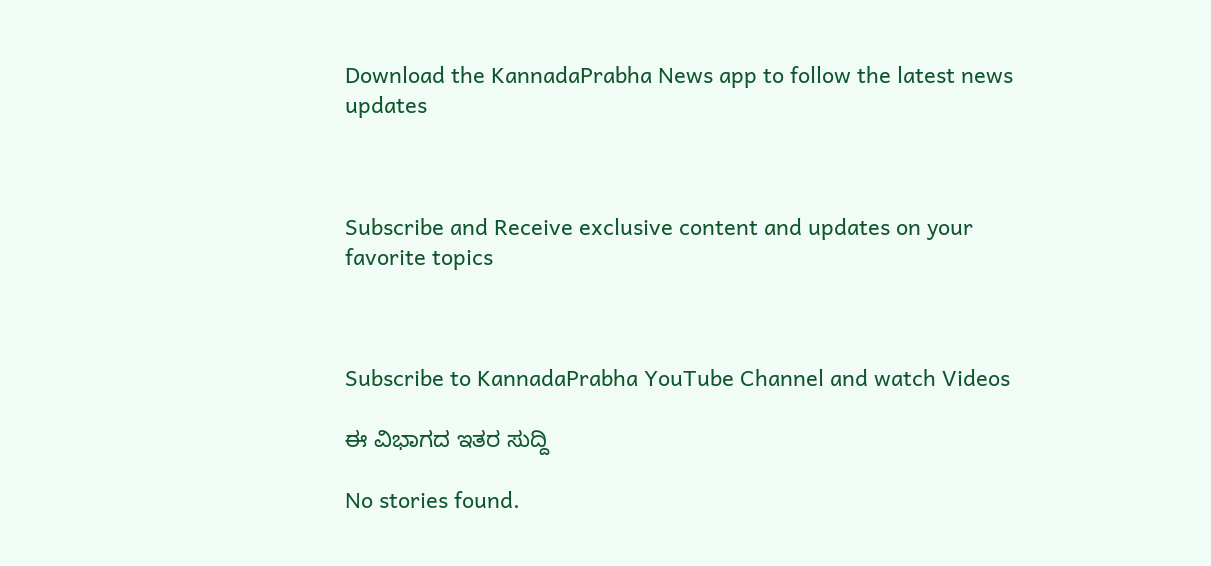Download the KannadaPrabha News app to follow the latest news updates



Subscribe and Receive exclusive content and updates on your favorite topics



Subscribe to KannadaPrabha YouTube Channel and watch Videos

ಈ ವಿಭಾಗದ ಇತರ ಸುದ್ದಿ

No stories found.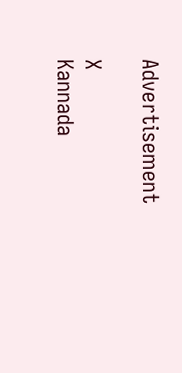Advertisement

X
Kannada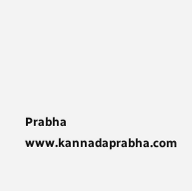Prabha
www.kannadaprabha.com